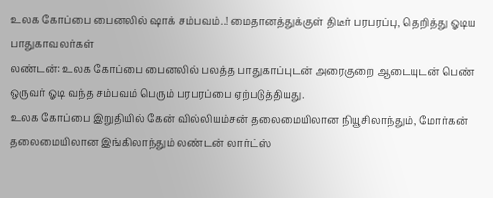உலக கோப்பை பைனலில் ஷாக் சம்பவம்..! மைதானத்துக்குள் திடீர் பரபரப்பு, தெறித்து ஓடிய பாதுகாவலர்கள்
லண்டன்: உலக கோப்பை பைனலில் பலத்த பாதுகாப்புடன் அரைகுறை ஆடையுடன் பெண் ஒருவர் ஓடி வந்த சம்பவம் பெரும் பரபரப்பை ஏற்படுத்தியது.
உலக கோப்பை இறுதியில் கேன் வில்லியம்சன் தலைமையிலான நியூசிலாந்தும், மோர்கன் தலைமையிலான இங்கிலாந்தும் லண்டன் லார்ட்ஸ்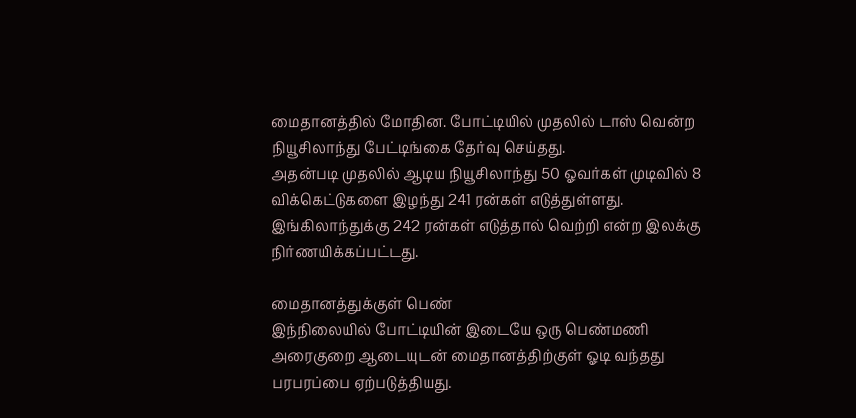மைதானத்தில் மோதின. போட்டியில் முதலில் டாஸ் வென்ற நியூசிலாந்து பேட்டிங்கை தேர்வு செய்தது.
அதன்படி முதலில் ஆடிய நியூசிலாந்து 50 ஓவர்கள் முடிவில் 8 விக்கெட்டுகளை இழந்து 241 ரன்கள் எடுத்துள்ளது. இங்கிலாந்துக்கு 242 ரன்கள் எடுத்தால் வெற்றி என்ற இலக்கு நிர்ணயிக்கப்பட்டது.

மைதானத்துக்குள் பெண்
இந்நிலையில் போட்டியின் இடையே ஒரு பெண்மணி அரைகுறை ஆடையுடன் மைதானத்திற்குள் ஓடி வந்தது பரபரப்பை ஏற்படுத்தியது.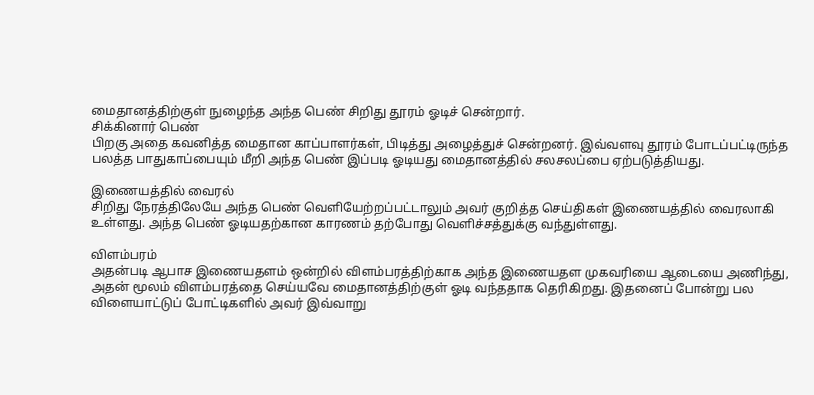மைதானத்திற்குள் நுழைந்த அந்த பெண் சிறிது தூரம் ஓடிச் சென்றார்.
சிக்கினார் பெண்
பிறகு அதை கவனித்த மைதான காப்பாளர்கள், பிடித்து அழைத்துச் சென்றனர். இவ்வளவு தூரம் போடப்பட்டிருந்த பலத்த பாதுகாப்பையும் மீறி அந்த பெண் இப்படி ஓடியது மைதானத்தில் சலசலப்பை ஏற்படுத்தியது.

இணையத்தில் வைரல்
சிறிது நேரத்திலேயே அந்த பெண் வெளியேற்றப்பட்டாலும் அவர் குறித்த செய்திகள் இணையத்தில் வைரலாகி உள்ளது. அந்த பெண் ஓடியதற்கான காரணம் தற்போது வெளிச்சத்துக்கு வந்துள்ளது.

விளம்பரம்
அதன்படி ஆபாச இணையதளம் ஒன்றில் விளம்பரத்திற்காக அந்த இணையதள முகவரியை ஆடையை அணிந்து, அதன் மூலம் விளம்பரத்தை செய்யவே மைதானத்திற்குள் ஓடி வந்ததாக தெரிகிறது. இதனைப் போன்று பல விளையாட்டுப் போட்டிகளில் அவர் இவ்வாறு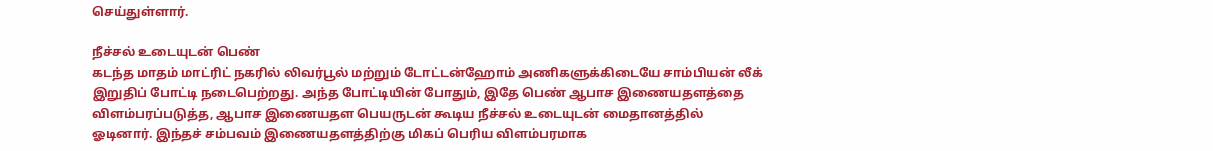செய்துள்ளார்.

நீச்சல் உடையுடன் பெண்
கடந்த மாதம் மாட்ரிட் நகரில் லிவர்பூல் மற்றும் டோட்டன்ஹோம் அணிகளுக்கிடையே சாம்பியன் லீக் இறுதிப் போட்டி நடைபெற்றது. அந்த போட்டியின் போதும், இதே பெண் ஆபாச இணையதளத்தை விளம்பரப்படுத்த, ஆபாச இணையதள பெயருடன் கூடிய நீச்சல் உடையுடன் மைதானத்தில் ஓடினார். இந்தச் சம்பவம் இணையதளத்திற்கு மிகப் பெரிய விளம்பரமாக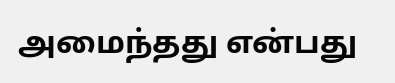அமைந்தது என்பது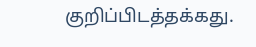குறிப்பிடத்தக்கது.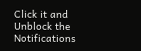Click it and Unblock the Notifications